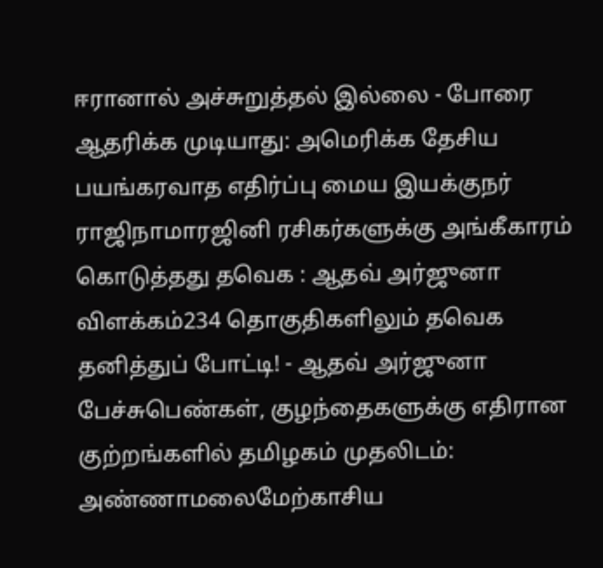ஈரானால் அச்சுறுத்தல் இல்லை - போரை ஆதரிக்க முடியாது: அமெரிக்க தேசிய பயங்கரவாத எதிர்ப்பு மைய இயக்குநர் ராஜிநாமாரஜினி ரசிகர்களுக்கு அங்கீகாரம் கொடுத்தது தவெக : ஆதவ் அர்ஜுனா விளக்கம்234 தொகுதிகளிலும் தவெக தனித்துப் போட்டி! - ஆதவ் அர்ஜுனா பேச்சுபெண்கள், குழந்தைகளுக்கு எதிரான குற்றங்களில் தமிழகம் முதலிடம்: அண்ணாமலைமேற்காசிய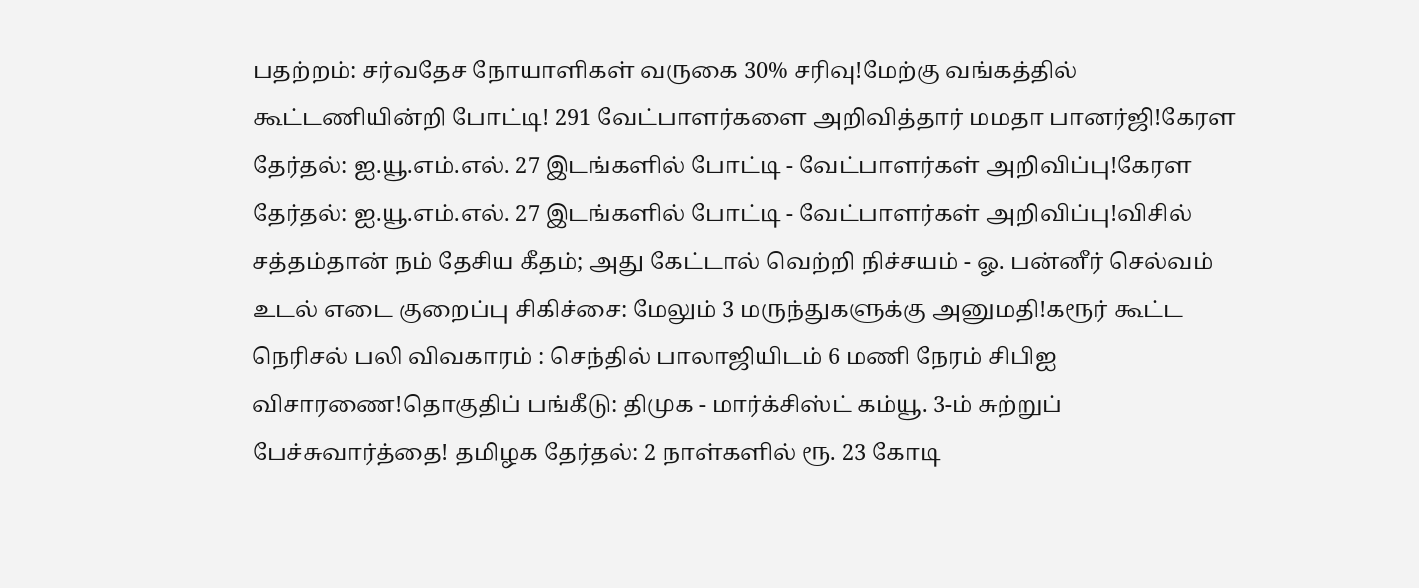பதற்றம்: சர்வதேச நோயாளிகள் வருகை 30% சரிவு!மேற்கு வங்கத்தில் கூட்டணியின்றி போட்டி! 291 வேட்பாளர்களை அறிவித்தார் மமதா பானர்ஜி!கேரள தேர்தல்: ஐ.யூ.எம்.எல். 27 இடங்களில் போட்டி - வேட்பாளர்கள் அறிவிப்பு!கேரள தேர்தல்: ஐ.யூ.எம்.எல். 27 இடங்களில் போட்டி - வேட்பாளர்கள் அறிவிப்பு!விசில் சத்தம்தான் நம் தேசிய கீதம்; அது கேட்டால் வெற்றி நிச்சயம் - ஓ. பன்னீர் செல்வம் உடல் எடை குறைப்பு சிகிச்சை: மேலும் 3 மருந்துகளுக்கு அனுமதி!கரூர் கூட்ட நெரிசல் பலி விவகாரம் : செந்தில் பாலாஜியிடம் 6 மணி நேரம் சிபிஐ விசாரணை!தொகுதிப் பங்கீடு: திமுக - மார்க்சிஸ்ட் கம்யூ. 3-ம் சுற்றுப் பேச்சுவார்த்தை! தமிழக தேர்தல்: 2 நாள்களில் ரூ. 23 கோடி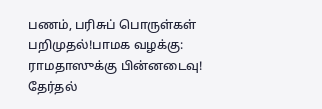பணம், பரிசுப் பொருள்கள் பறிமுதல்!பாமக வழக்கு: ராமதாஸுக்கு பின்னடைவு! தேர்தல்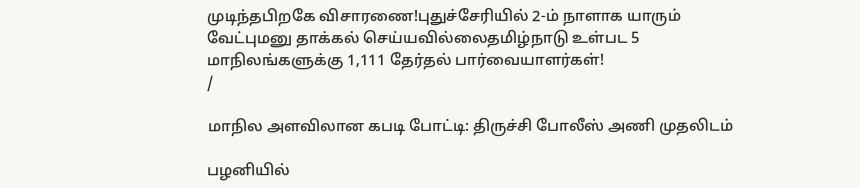முடிந்தபிறகே விசாரணை!புதுச்சேரியில் 2-ம் நாளாக யாரும் வேட்புமனு தாக்கல் செய்யவில்லைதமிழ்நாடு உள்பட 5 மாநிலங்களுக்கு 1,111 தேர்தல் பார்வையாளர்கள்!
/

மாநில அளவிலான கபடி போட்டி: திருச்சி போலீஸ் அணி முதலிடம்

பழனியில்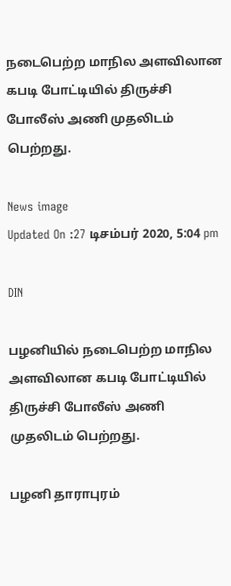நடைபெற்ற மாநில அளவிலான கபடி போட்டியில் திருச்சி போலீஸ் அணி முதலிடம் பெற்றது.

News image
Updated On :27 டிசம்பர் 2020, 5:04 pm

DIN

பழனியில் நடைபெற்ற மாநில அளவிலான கபடி போட்டியில் திருச்சி போலீஸ் அணி முதலிடம் பெற்றது.

பழனி தாராபுரம்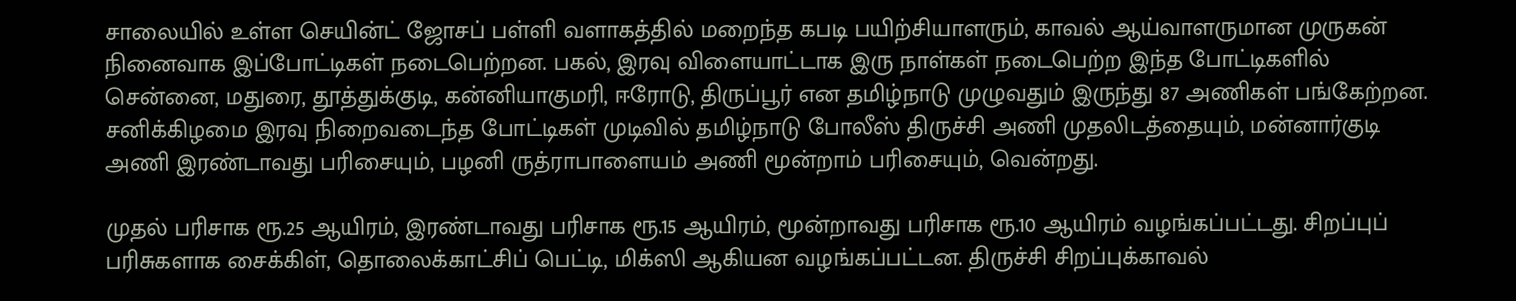சாலையில் உள்ள செயின்ட் ஜோசப் பள்ளி வளாகத்தில் மறைந்த கபடி பயிற்சியாளரும், காவல் ஆய்வாளருமான முருகன் நினைவாக இப்போட்டிகள் நடைபெற்றன. பகல், இரவு விளையாட்டாக இரு நாள்கள் நடைபெற்ற இந்த போட்டிகளில் சென்னை, மதுரை, தூத்துக்குடி, கன்னியாகுமரி, ஈரோடு, திருப்பூர் என தமிழ்நாடு முழுவதும் இருந்து 87 அணிகள் பங்கேற்றன. சனிக்கிழமை இரவு நிறைவடைந்த போட்டிகள் முடிவில் தமிழ்நாடு போலீஸ் திருச்சி அணி முதலிடத்தையும், மன்னார்குடி அணி இரண்டாவது பரிசையும், பழனி ருத்ராபாளையம் அணி மூன்றாம் பரிசையும், வென்றது.

முதல் பரிசாக ரூ.25 ஆயிரம், இரண்டாவது பரிசாக ரூ.15 ஆயிரம், மூன்றாவது பரிசாக ரூ.10 ஆயிரம் வழங்கப்பட்டது. சிறப்புப் பரிசுகளாக சைக்கிள், தொலைக்காட்சிப் பெட்டி, மிக்ஸி ஆகியன வழங்கப்பட்டன. திருச்சி சிறப்புக்காவல்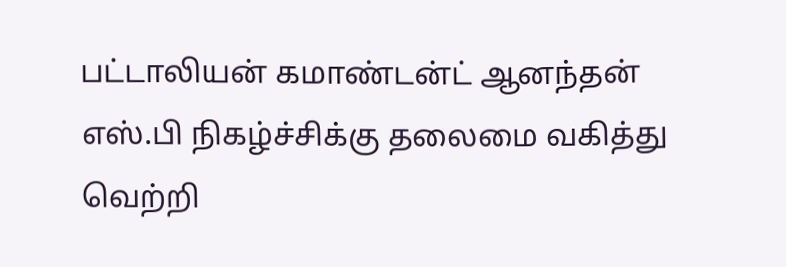பட்டாலியன் கமாண்டன்ட் ஆனந்தன் எஸ்.பி நிகழ்ச்சிக்கு தலைமை வகித்து வெற்றி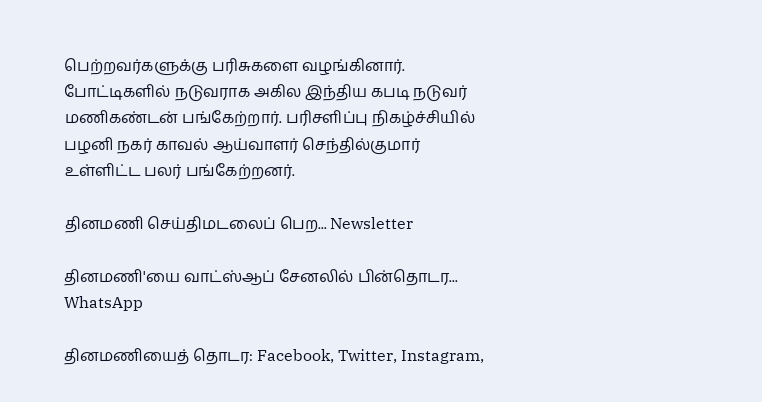பெற்றவர்களுக்கு பரிசுகளை வழங்கினார். போட்டிகளில் நடுவராக அகில இந்திய கபடி நடுவர் மணிகண்டன் பங்கேற்றார். பரிசளிப்பு நிகழ்ச்சியில் பழனி நகர் காவல் ஆய்வாளர் செந்தில்குமார் உள்ளிட்ட பலர் பங்கேற்றனர்.

தினமணி செய்திமடலைப் பெற... Newsletter

தினமணி'யை வாட்ஸ்ஆப் சேனலில் பின்தொடர... WhatsApp

தினமணியைத் தொடர: Facebook, Twitter, Instagram,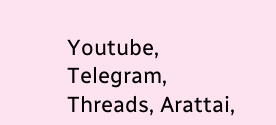Youtube, Telegram, Threads, Arattai,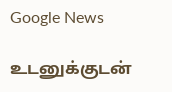Google News

உடனுக்குடன்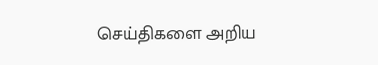செய்திகளை அறிய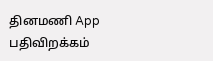தினமணி App பதிவிறக்கம்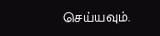செய்யவும்.